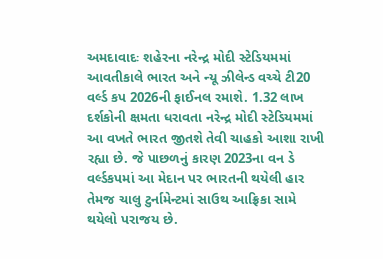અમદાવાદઃ શહેરના નરેન્દ્ર મોદી સ્ટેડિયમમાં આવતીકાલે ભારત અને ન્યૂ ઝીલેન્ડ વચ્ચે ટી20 વર્લ્ડ કપ 2026ની ફાઈનલ રમાશે. 1.32 લાખ દર્શકોની ક્ષમતા ધરાવતા નરેન્દ્ર મોદી સ્ટેડિયમમાં આ વખતે ભારત જીતશે તેવી ચાહકો આશા રાખી રહ્યા છે. જે પાછળનું કારણ 2023ના વન ડે વર્લ્ડકપમાં આ મેદાન પર ભારતની થયેલી હાર તેમજ ચાલુ ટુર્નામેન્ટમાં સાઉથ આફ્રિકા સામે થયેલો પરાજય છે.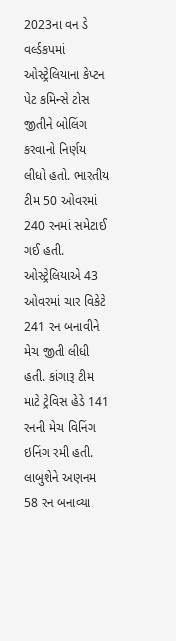2023ના વન ડે વર્લ્ડકપમાં ઓસ્ટ્રેલિયાના કેપ્ટન પેટ કમિન્સે ટોસ જીતીને બોલિંગ કરવાનો નિર્ણય લીધો હતો. ભારતીય ટીમ 50 ઓવરમાં 240 રનમાં સમેટાઈ ગઈ હતી. ઓસ્ટ્રેલિયાએ 43 ઓવરમાં ચાર વિકેટે 241 રન બનાવીને મેચ જીતી લીધી હતી. કાંગારૂ ટીમ માટે ટ્રેવિસ હેડે 141 રનની મેચ વિનિંગ ઇનિંગ રમી હતી. લાબુશેને અણનમ 58 રન બનાવ્યા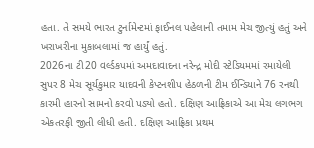હતા. તે સમયે ભારત ટુર્નામેન્ટમાં ફાઈનલ પહેલાની તમામ મેચ જીત્યું હતું અને ખરાખરીના મુકાબલામાં જ હાર્યું હતું.
2026ના ટી20 વર્લ્ડકપમાં અમદાવાદના નરેન્દ્ર મોદી સ્ટેડિયમમાં રમાયેલી સુપર 8 મેચ સૂર્યકુમાર યાદવની કેપ્ટનશીપ હેઠળની ટીમ ઈન્ડિયાને 76 રનથી કારમી હારનો સામનો કરવો પડ્યો હતો. દક્ષિણ આફ્રિકાએ આ મેચ લગભગ એકતરફી જીતી લીધી હતી. દક્ષિણ આફ્રિકા પ્રથમ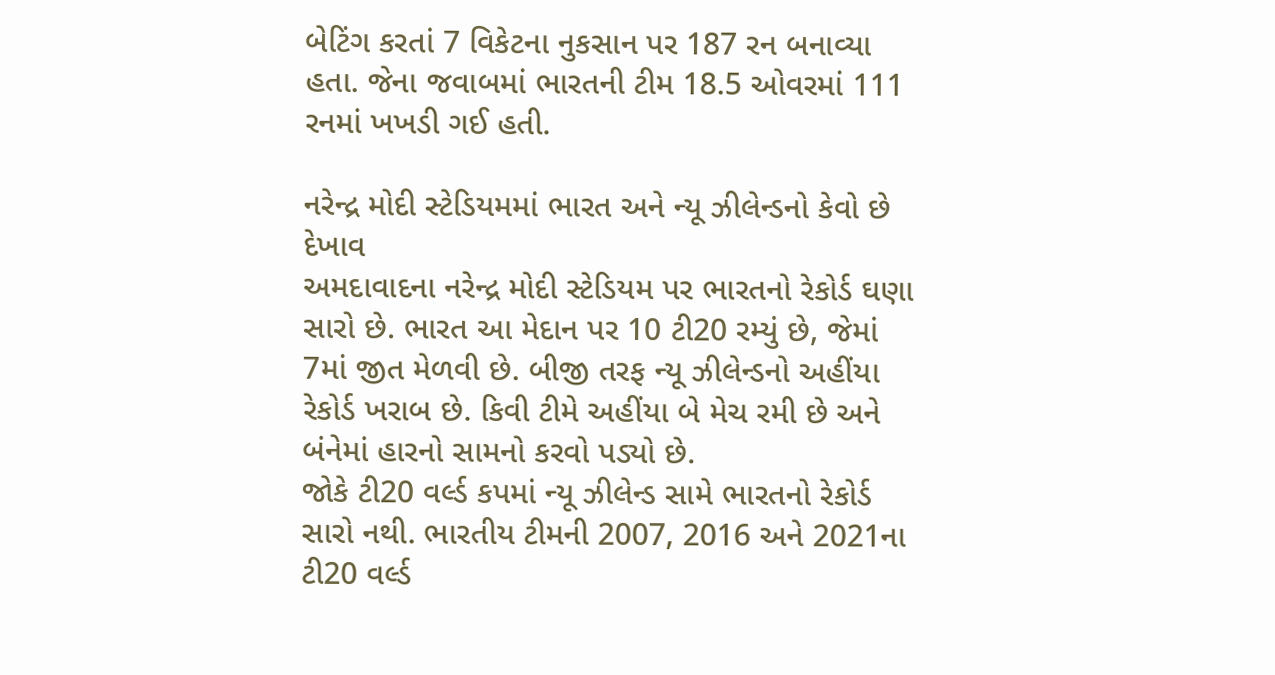બેટિંગ કરતાં 7 વિકેટના નુકસાન પર 187 રન બનાવ્યા હતા. જેના જવાબમાં ભારતની ટીમ 18.5 ઓવરમાં 111 રનમાં ખખડી ગઈ હતી.

નરેન્દ્ર મોદી સ્ટેડિયમમાં ભારત અને ન્યૂ ઝીલેન્ડનો કેવો છે દેખાવ
અમદાવાદના નરેન્દ્ર મોદી સ્ટેડિયમ પર ભારતનો રેકોર્ડ ઘણા સારો છે. ભારત આ મેદાન પર 10 ટી20 રમ્યું છે, જેમાં 7માં જીત મેળવી છે. બીજી તરફ ન્યૂ ઝીલેન્ડનો અહીંયા રેકોર્ડ ખરાબ છે. કિવી ટીમે અહીંયા બે મેચ રમી છે અને બંનેમાં હારનો સામનો કરવો પડ્યો છે.
જોકે ટી20 વર્લ્ડ કપમાં ન્યૂ ઝીલેન્ડ સામે ભારતનો રેકોર્ડ સારો નથી. ભારતીય ટીમની 2007, 2016 અને 2021ના ટી20 વર્લ્ડ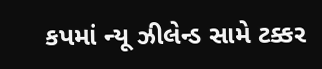કપમાં ન્યૂ ઝીલેન્ડ સામે ટક્કર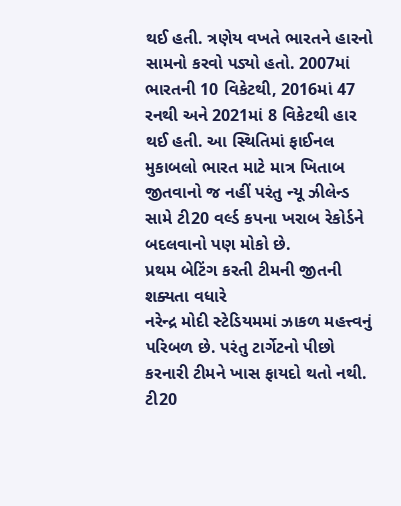થઈ હતી. ત્રણેય વખતે ભારતને હારનો સામનો કરવો પડ્યો હતો. 2007માં ભારતની 10 વિકેટથી, 2016માં 47 રનથી અને 2021માં 8 વિકેટથી હાર થઈ હતી. આ સ્થિતિમાં ફાઈનલ મુકાબલો ભારત માટે માત્ર ખિતાબ જીતવાનો જ નહીં પરંતુ ન્યૂ ઝીલેન્ડ સામે ટી20 વર્લ્ડ કપના ખરાબ રેકોર્ડને બદલવાનો પણ મોકો છે.
પ્રથમ બેટિંગ કરતી ટીમની જીતની શક્યતા વધારે
નરેન્દ્ર મોદી સ્ટેડિયમમાં ઝાકળ મહત્ત્વનું પરિબળ છે. પરંતુ ટાર્ગેટનો પીછો કરનારી ટીમને ખાસ ફાયદો થતો નથી. ટી20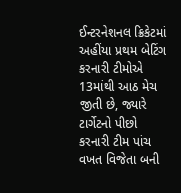ઈન્ટરનેશનલ ક્રિકેટમાં અહીંયા પ્રથમ બેટિંગ કરનારી ટીમોએ 13માંથી આઠ મેચ જીતી છે, જ્યારે ટાર્ગેટનો પીછો કરનારી ટીમ પાંચ વખત વિજેતા બની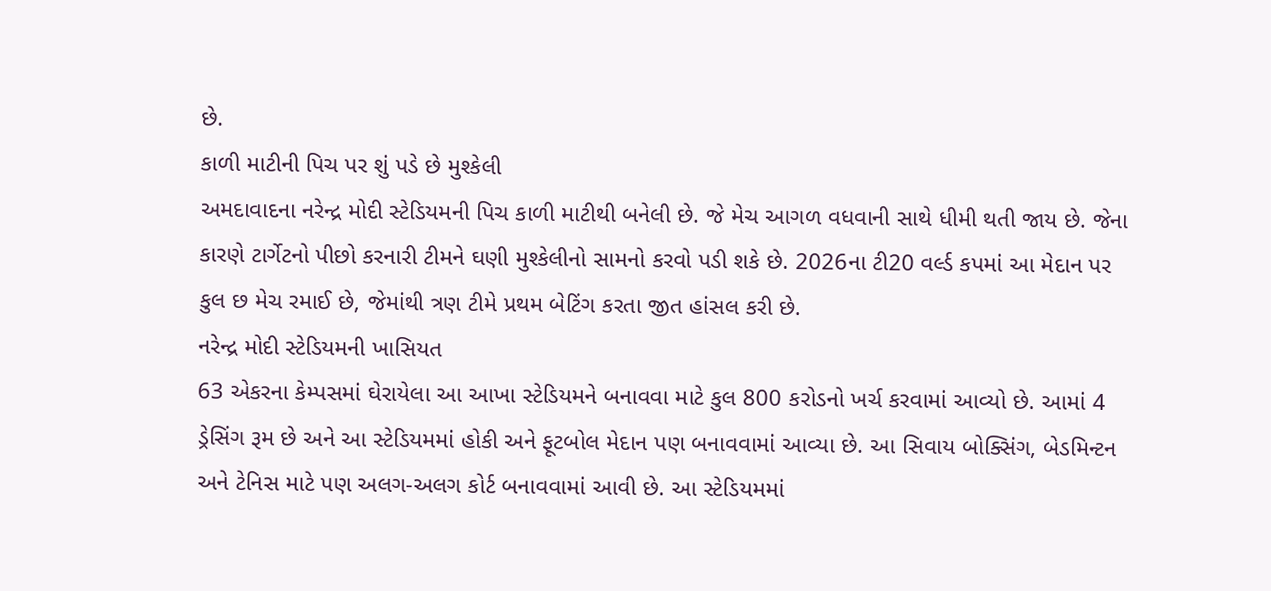છે.
કાળી માટીની પિચ પર શું પડે છે મુશ્કેલી
અમદાવાદના નરેન્દ્ર મોદી સ્ટેડિયમની પિચ કાળી માટીથી બનેલી છે. જે મેચ આગળ વધવાની સાથે ધીમી થતી જાય છે. જેના કારણે ટાર્ગેટનો પીછો કરનારી ટીમને ઘણી મુશ્કેલીનો સામનો કરવો પડી શકે છે. 2026ના ટી20 વર્લ્ડ કપમાં આ મેદાન પર કુલ છ મેચ રમાઈ છે, જેમાંથી ત્રણ ટીમે પ્રથમ બેટિંગ કરતા જીત હાંસલ કરી છે.
નરેન્દ્ર મોદી સ્ટેડિયમની ખાસિયત
63 એકરના કેમ્પસમાં ઘેરાયેલા આ આખા સ્ટેડિયમને બનાવવા માટે કુલ 800 કરોડનો ખર્ચ કરવામાં આવ્યો છે. આમાં 4 ડ્રેસિંગ રૂમ છે અને આ સ્ટેડિયમમાં હોકી અને ફૂટબોલ મેદાન પણ બનાવવામાં આવ્યા છે. આ સિવાય બોક્સિંગ, બેડમિન્ટન અને ટેનિસ માટે પણ અલગ-અલગ કોર્ટ બનાવવામાં આવી છે. આ સ્ટેડિયમમાં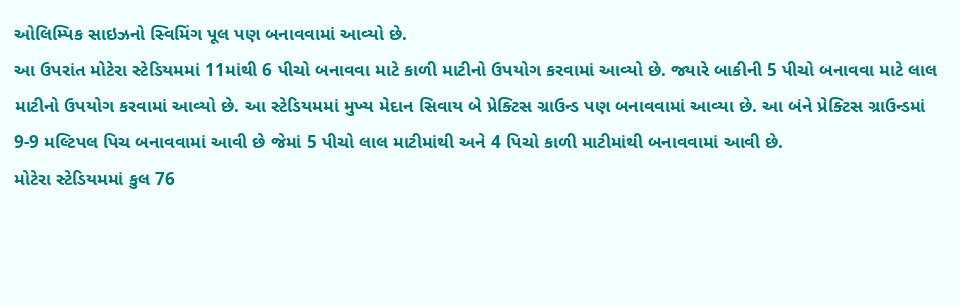ઓલિમ્પિક સાઇઝનો સ્વિમિંગ પૂલ પણ બનાવવામાં આવ્યો છે.
આ ઉપરાંત મોટેરા સ્ટેડિયમમાં 11માંથી 6 પીચો બનાવવા માટે કાળી માટીનો ઉપયોગ કરવામાં આવ્યો છે. જ્યારે બાકીની 5 પીચો બનાવવા માટે લાલ માટીનો ઉપયોગ કરવામાં આવ્યો છે. આ સ્ટેડિયમમાં મુખ્ય મેદાન સિવાય બે પ્રેક્ટિસ ગ્રાઉન્ડ પણ બનાવવામાં આવ્યા છે. આ બંને પ્રેક્ટિસ ગ્રાઉન્ડમાં 9-9 મલ્ટિપલ પિચ બનાવવામાં આવી છે જેમાં 5 પીચો લાલ માટીમાંથી અને 4 પિચો કાળી માટીમાંથી બનાવવામાં આવી છે.
મોટેરા સ્ટેડિયમમાં કુલ 76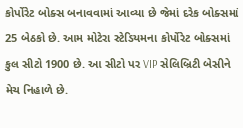કોર્પોરેટ બોક્સ બનાવવામાં આવ્યા છે જેમાં દરેક બોક્સમાં 25 બેઠકો છે. આમ મોટેરા સ્ટેડિયમના કોર્પોરેટ બોક્સમાં કુલ સીટો 1900 છે. આ સીટો પર VIP સેલિબ્રિટી બેસીને મેચ નિહાળે છે.